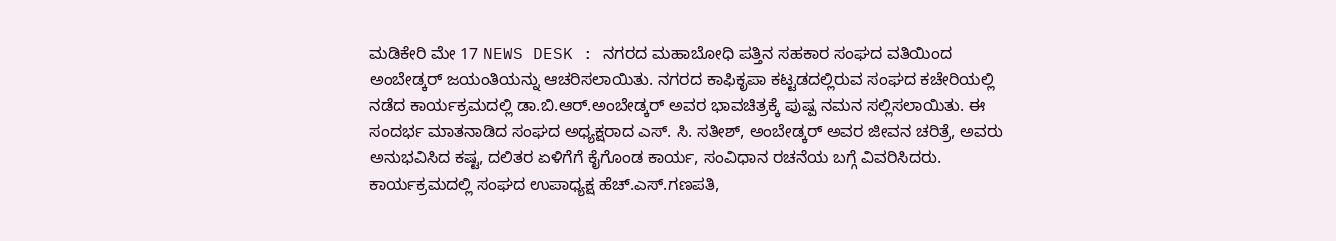ಮಡಿಕೇರಿ ಮೇ 17 NEWS DESK : ನಗರದ ಮಹಾಬೋಧಿ ಪತ್ತಿನ ಸಹಕಾರ ಸಂಘದ ವತಿಯಿಂದ ಅಂಬೇಡ್ಕರ್ ಜಯಂತಿಯನ್ನು ಆಚರಿಸಲಾಯಿತು. ನಗರದ ಕಾಫಿಕೃಪಾ ಕಟ್ಟಡದಲ್ಲಿರುವ ಸಂಘದ ಕಚೇರಿಯಲ್ಲಿ ನಡೆದ ಕಾರ್ಯಕ್ರಮದಲ್ಲಿ ಡಾ.ಬಿ.ಆರ್.ಅಂಬೇಡ್ಕರ್ ಅವರ ಭಾವಚಿತ್ರಕ್ಕೆ ಪುಷ್ಪ ನಮನ ಸಲ್ಲಿಸಲಾಯಿತು. ಈ ಸಂದರ್ಭ ಮಾತನಾಡಿದ ಸಂಘದ ಅಧ್ಯಕ್ಷರಾದ ಎಸ್. ಸಿ. ಸತೀಶ್, ಅಂಬೇಡ್ಕರ್ ಅವರ ಜೀವನ ಚರಿತ್ರೆ, ಅವರು ಅನುಭವಿಸಿದ ಕಷ್ಟ, ದಲಿತರ ಏಳಿಗೆಗೆ ಕೈಗೊಂಡ ಕಾರ್ಯ, ಸಂವಿಧಾನ ರಚನೆಯ ಬಗ್ಗೆ ವಿವರಿಸಿದರು. ಕಾರ್ಯಕ್ರಮದಲ್ಲಿ ಸಂಘದ ಉಪಾಧ್ಯಕ್ಷ ಹೆಚ್.ಎಸ್.ಗಣಪತಿ,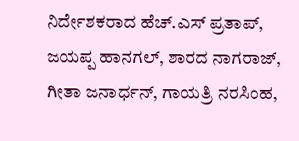ನಿರ್ದೇಶಕರಾದ ಹೆಚ್.ಎಸ್ ಪ್ರತಾಪ್, ಜಯಪ್ಪ ಹಾನಗಲ್, ಶಾರದ ನಾಗರಾಜ್, ಗೀತಾ ಜನಾರ್ಧನ್, ಗಾಯತ್ರಿ ನರಸಿಂಹ,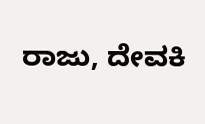ರಾಜು, ದೇವಕಿ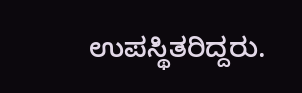ಉಪಸ್ಥಿತರಿದ್ದರು.